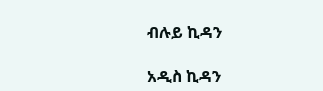ብሉይ ኪዳን

አዲስ ኪዳን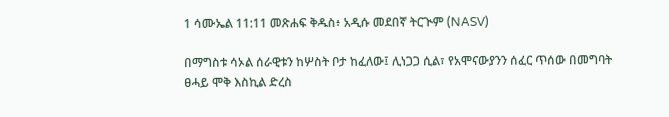1 ሳሙኤል 11:11 መጽሐፍ ቅዱስ፥ አዲሱ መደበኛ ትርጒም (NASV)

በማግስቱ ሳኦል ሰራዊቱን ከሦስት ቦታ ከፈለው፤ ሊነጋጋ ሲል፣ የአሞናውያንን ሰፈር ጥሰው በመግባት ፀሓይ ሞቅ እስኪል ድረስ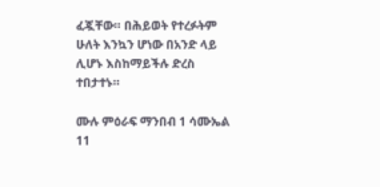ፈጇቸው። በሕይወት የተረፉትም ሁለት እንኳን ሆነው በአንድ ላይ ሊሆኑ እስከማይችሉ ድረስ ተበታተኑ።

ሙሉ ምዕራፍ ማንበብ 1 ሳሙኤል 11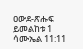ዐውደ-ጽሑፍ ይመልከቱ 1 ሳሙኤል 11:11